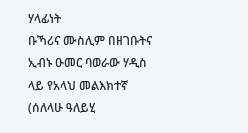ሃላፊነት
ቡኻሪና ሙስሊም በዘገቡትና ኢብኑ ዑመር ባወራው ሃዲስ ላይ የአላህ መልእክተኛ (ሰለላሁ ዓለይሂ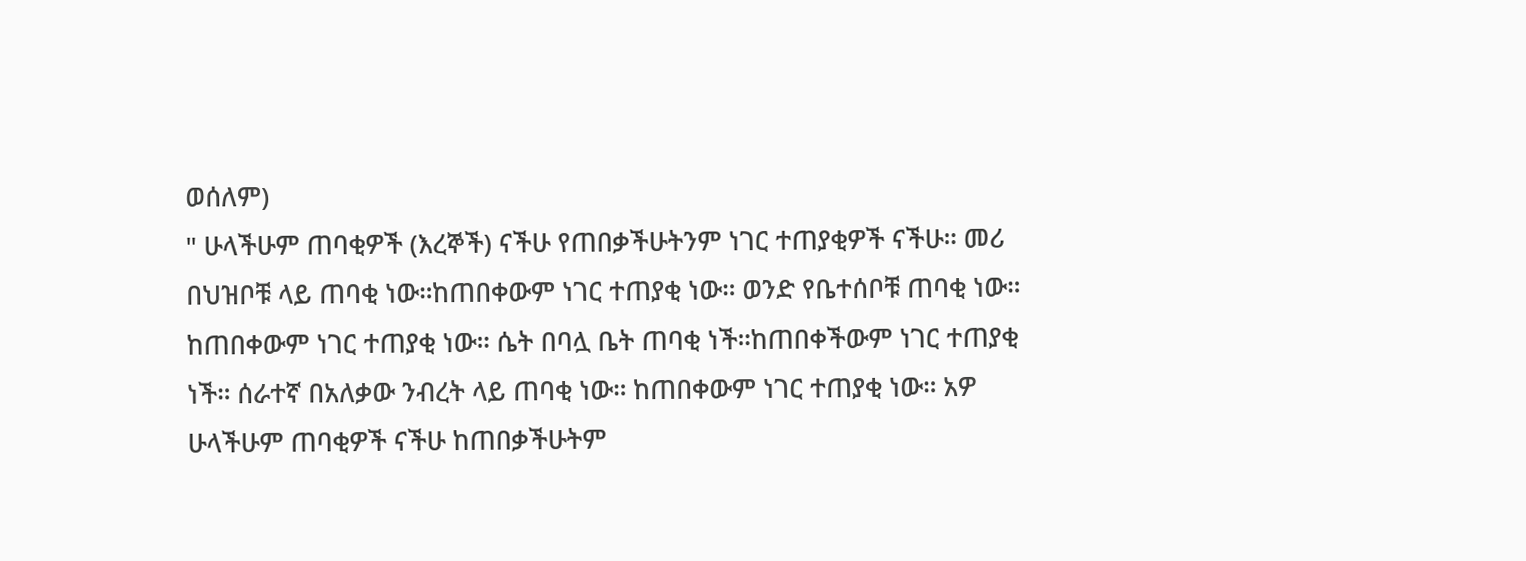ወሰለም)
" ሁላችሁም ጠባቂዎች (እረኞች) ናችሁ የጠበቃችሁትንም ነገር ተጠያቂዎች ናችሁ። መሪ በህዝቦቹ ላይ ጠባቂ ነው።ከጠበቀውም ነገር ተጠያቂ ነው። ወንድ የቤተሰቦቹ ጠባቂ ነው። ከጠበቀውም ነገር ተጠያቂ ነው። ሴት በባሏ ቤት ጠባቂ ነች።ከጠበቀችውም ነገር ተጠያቂ ነች። ሰራተኛ በአለቃው ንብረት ላይ ጠባቂ ነው። ከጠበቀውም ነገር ተጠያቂ ነው። አዎ ሁላችሁም ጠባቂዎች ናችሁ ከጠበቃችሁትም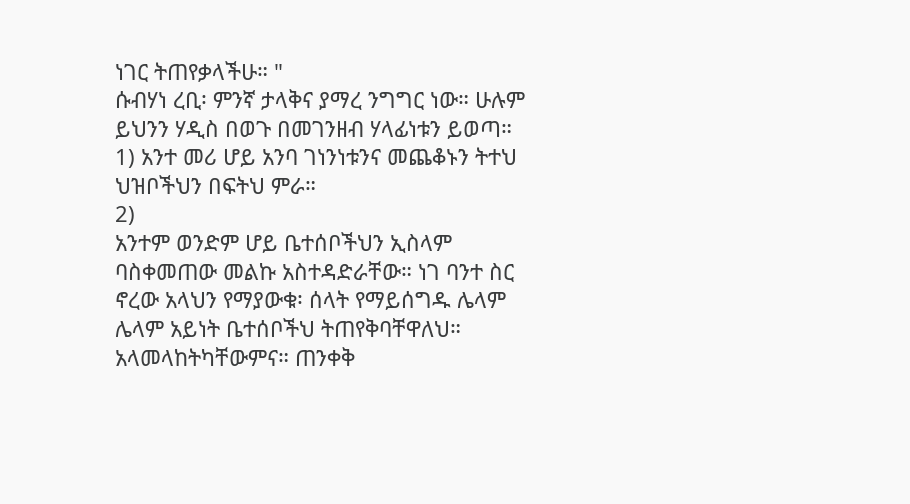ነገር ትጠየቃላችሁ። "
ሱብሃነ ረቢ፡ ምንኛ ታላቅና ያማረ ንግግር ነው። ሁሉም ይህንን ሃዲስ በወጉ በመገንዘብ ሃላፊነቱን ይወጣ።
1) አንተ መሪ ሆይ አንባ ገነንነቱንና መጨቆኑን ትተህ ህዝቦችህን በፍትህ ምራ።
2)
አንተም ወንድም ሆይ ቤተሰቦችህን ኢስላም ባስቀመጠው መልኩ አስተዳድራቸው። ነገ ባንተ ስር ኖረው አላህን የማያውቁ፡ ሰላት የማይሰግዱ ሌላም ሌላም አይነት ቤተሰቦችህ ትጠየቅባቸዋለህ። አላመላከትካቸውምና። ጠንቀቅ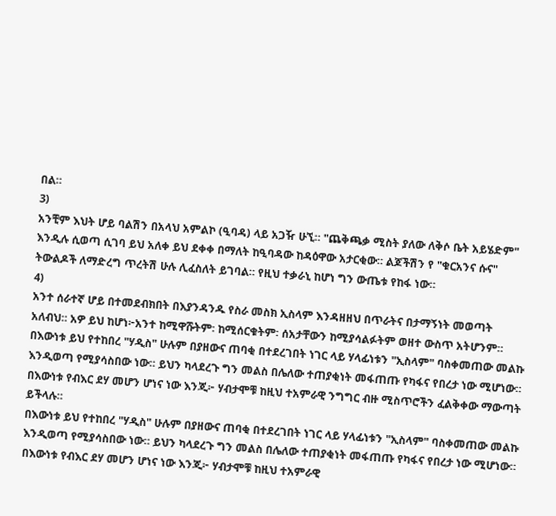በል።
3)
አንቺም እህት ሆይ ባልሽን በአላህ አምልኮ (ዒባዳ) ላይ አጋዥ ሁኚ። "ጨቅጫቃ ሚስት ያለው ለቅሶ ቤት አይሄድም" እንዲሉ ሲወጣ ሲገባ ይህ አለቀ ይህ ደቀቀ በማለት ከዒባዳው ከዳዕዋው አታርቂው። ልጆችሽን የ "ቁርአንና ሱና" ትውልዶች ለማድረግ ጥረትሽ ሁሉ ሊፈስለት ይገባል። የዚህ ተቃራኒ ከሆነ ግን ውጤቱ የከፋ ነው።
4)
አንተ ሰራተኛ ሆይ በተመደብክበት በእያንዳንዱ የስራ መስክ ኢስላም እንዳዘዘህ በጥራትና በታማኝነት መወጣት አለብህ። አዎ ይህ ከሆነ፦አንተ ከሚዋሹትም፡ ከሚሰርቁትም፡ ሰአታቸውን ከሚያሳልፉትም ወዘተ ውስጥ አትሆንም።
በእውነቱ ይህ የተከበረ "ሃዲስ" ሁሉም በያዘውና ጠባቂ በተደረገበት ነገር ላይ ሃላፊነቱን "ኢስላም" ባስቀመጠው መልኩ እንዲወጣ የሚያሳስበው ነው። ይህን ካላደረጉ ግን መልስ በሌለው ተጠያቂነት መፋጠጡ የካፋና የበረታ ነው ሚሆነው። በእውነቱ የብእር ደሃ መሆን ሆነና ነው እንጂ፦ ሃብታሞቹ ከዚህ ተአምራዊ ንግግር ብዙ ሚስጥሮችን ፈልቅቀው ማውጣት ይችላሉ።
በእውነቱ ይህ የተከበረ "ሃዲስ" ሁሉም በያዘውና ጠባቂ በተደረገበት ነገር ላይ ሃላፊነቱን "ኢስላም" ባስቀመጠው መልኩ እንዲወጣ የሚያሳስበው ነው። ይህን ካላደረጉ ግን መልስ በሌለው ተጠያቂነት መፋጠጡ የካፋና የበረታ ነው ሚሆነው። በእውነቱ የብእር ደሃ መሆን ሆነና ነው እንጂ፦ ሃብታሞቹ ከዚህ ተአምራዊ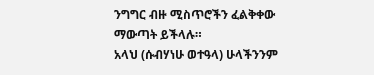ንግግር ብዙ ሚስጥሮችን ፈልቅቀው ማውጣት ይችላሉ።
አላህ (ሱብሃነሁ ወተዓላ) ሁላችንንም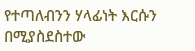የተጣለብንን ሃላፊነት እርሱን በሚያስደስተው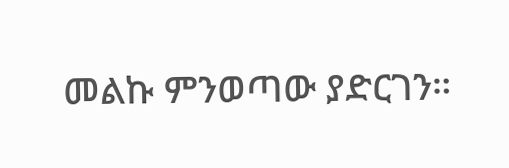መልኩ ምንወጣው ያድርገን።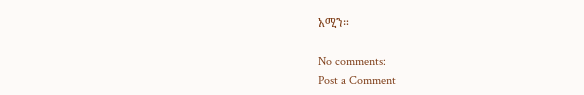አሚን።

No comments:
Post a Comment